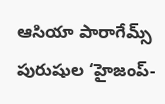ఆసియా పారాగేమ్స్ పురుషుల ‘హైజంప్-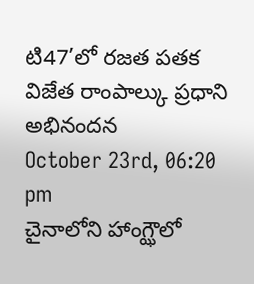టి47’లో రజత పతక విజేత రాంపాల్కు ప్రధాని అభినందన
October 23rd, 06:20 pm
చైనాలోని హాంగ్ఝౌలో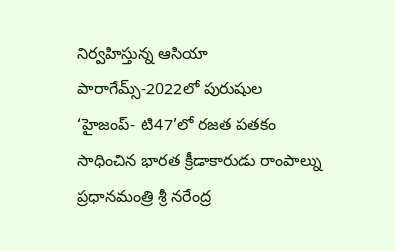నిర్వహిస్తున్న ఆసియా పారాగేమ్స్-2022లో పురుషుల ‘హైజంప్- టి47’లో రజత పతకం సాధించిన భారత క్రీడాకారుడు రాంపాల్ను ప్రధానమంత్రి శ్రీ నరేంద్ర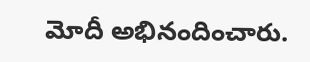మోదీ అభినందించారు.